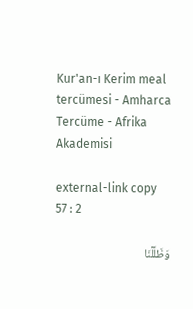Kur'an-ı Kerim meal tercümesi - Amharca Tercüme - Afrika Akademisi

external-link copy
57 : 2

وَظَلَّلۡنَا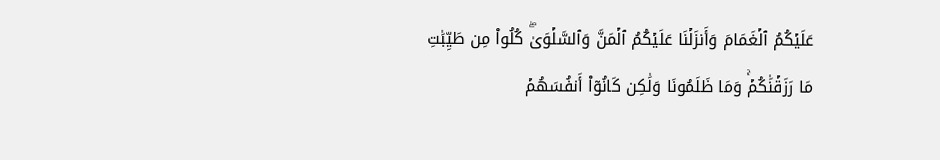عَلَيۡكُمُ ٱلۡغَمَامَ وَأَنزَلۡنَا عَلَيۡكُمُ ٱلۡمَنَّ وَٱلسَّلۡوَىٰۖ كُلُواْ مِن طَيِّبَٰتِ مَا رَزَقۡنَٰكُمۡۚ وَمَا ظَلَمُونَا وَلَٰكِن كَانُوٓاْ أَنفُسَهُمۡ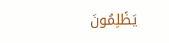يَظۡلِمُونَ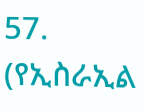57. (የኢስራኢል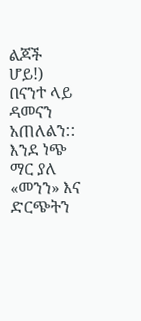ልጆች ሆይ!) በናንተ ላይ ዳመናን አጠለልን:: እንደ ነጭ ማር ያለ «መንን» እና ድርጭትን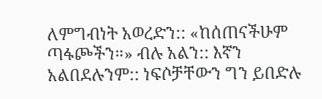ለምግብነት አወረድን:: «ከሰጠናችሁም ጣፋጮችን።» ብሉ አልን:: እኛን አልበደሉንም:: ነፍሶቻቸውን ግን ይበድሉ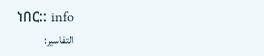ነበር:: info
التفاسير: